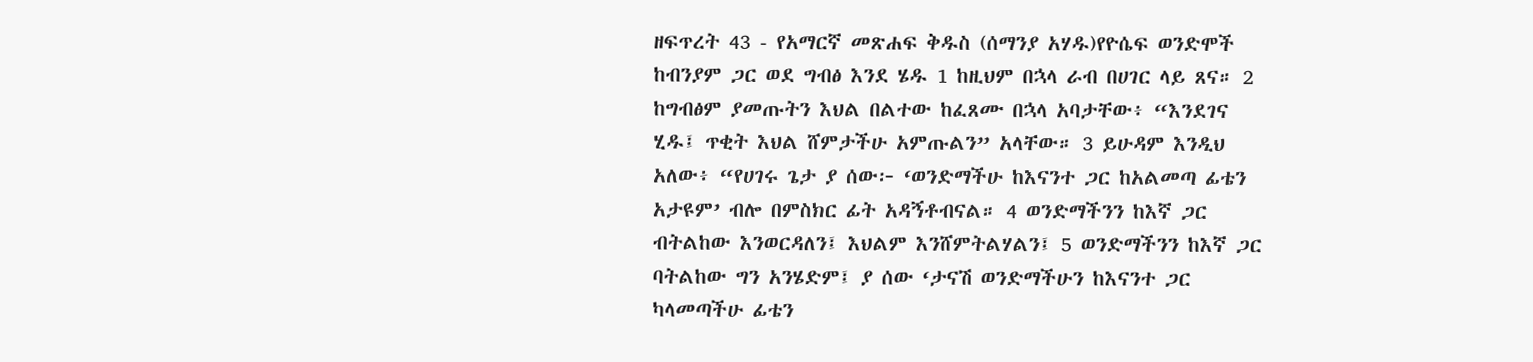ዘፍጥረት 43 - የአማርኛ መጽሐፍ ቅዱስ (ሰማንያ አሃዱ)የዮሴፍ ወንድሞች ከብንያም ጋር ወደ ግብፅ እንደ ሄዱ 1 ከዚህም በኋላ ራብ በሀገር ላይ ጸና። 2 ከግብፅም ያመጡትን እህል በልተው ከፈጸሙ በኋላ አባታቸው፥ “እንደገና ሂዱ፤ ጥቂት እህል ሸምታችሁ አምጡልን” አላቸው። 3 ይሁዳም እንዲህ አለው፥ “የሀገሩ ጌታ ያ ሰው፦ ‘ወንድማችሁ ከእናንተ ጋር ከአልመጣ ፊቴን አታዩም’ ብሎ በምስክር ፊት አዳኝቶብናል። 4 ወንድማችንን ከእኛ ጋር ብትልከው እንወርዳለን፤ እህልም እንሸምትልሃልን፤ 5 ወንድማችንን ከእኛ ጋር ባትልከው ግን አንሄድም፤ ያ ሰው ‘ታናሽ ወንድማችሁን ከእናንተ ጋር ካላመጣችሁ ፊቴን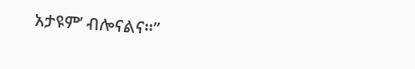አታዩም’ ብሎናልና።”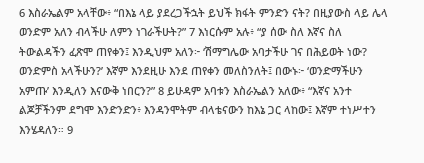6 እስራኤልም አላቸው፥ “በእኔ ላይ ያደረጋችኋት ይህች ክፋት ምንድን ናት? በዚያውስ ላይ ሌላ ወንድም አለን ብላችሁ ለምን ነገራችሁት?” 7 እነርሱም አሉ፥ “ያ ሰው ስለ እኛና ስለ ትውልዳችን ፈጽሞ ጠየቀን፤ እንዲህም አለን፦ ‘ሽማግሌው አባታችሁ ገና በሕይወት ነው? ወንድምስ አላችሁን?’ እኛም እንደዚሁ እንደ ጠየቀን መለስንለት፤ በውኑ፦ ‘ወንድማችሁን አምጡ’ እንዲለን እናውቅ ነበርን?” 8 ይሁዳም አባቱን እስራኤልን አለው፥ “እኛና አንተ ልጆቻችንም ደግሞ እንድንድን፥ እንዳንሞትም ብላቴናውን ከእኔ ጋር ላከው፤ እኛም ተነሥተን እንሄዳለን። 9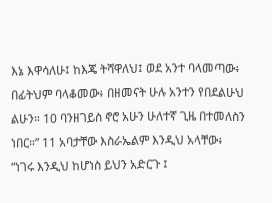እኔ እዋሳለሁ፤ ከእጄ ትሻዋለህ፤ ወደ አንተ ባላመጣው፥ በፊትህም ባላቆመው፥ በዘመናት ሁሉ አንተን የበደልሁህ ልሁን። 10 ባንዘገይስ ኖሮ አሁን ሁለተኛ ጊዜ በተመለስን ነበር።” 11 አባታቸው እስራኤልም እንዲህ አላቸው፥ “ነገሩ እንዲህ ከሆነስ ይህን አድርጉ ፤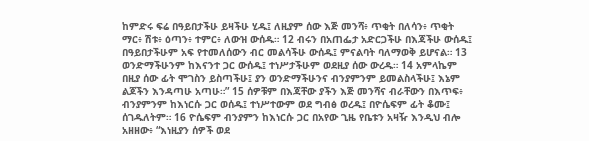ከምድሩ ፍሬ በዓይበታችሁ ይዛችሁ ሂዱ፤ ለዚያም ሰው እጅ መንሻ፥ ጥቂት በለሳን፥ ጥቂት ማር፥ ሽቱ፥ ዕጣን፥ ተምር፥ ለውዝ ውሰዱ። 12 ብሩን በአጠፌታ አድርጋችሁ በእጃችሁ ውሰዱ፤ በዓይበታችሁም አፍ የተመለሰውን ብር መልሳችሁ ውሰዱ፤ ምናልባት ባለማወቅ ይሆናል። 13 ወንድማችሁንም ከእናንተ ጋር ውሰዱ፤ ተነሥታችሁም ወደዚያ ሰው ውረዱ። 14 አምላኬም በዚያ ሰው ፊት ሞገስን ይስጣችሁ፤ ያን ወንድማችሁንና ብንያምንም ይመልስላችሁ፤ እኔም ልጆችን እንዳጣሁ አጣሁ።” 15 ሰዎቹም በእጃቸው ያችን እጅ መንሻና ብራቸውን በእጥፍ፥ ብንያምንም ከእነርሱ ጋር ወሰዱ፤ ተነሥተውም ወደ ግብፅ ወረዱ፤ በዮሴፍም ፊት ቆሙ፤ ሰገዱለትም። 16 ዮሴፍም ብንያምን ከእነርሱ ጋር በአየው ጊዜ የቤቱን አዛዥ እንዲህ ብሎ አዘዘው፥ “እነዚያን ሰዎች ወደ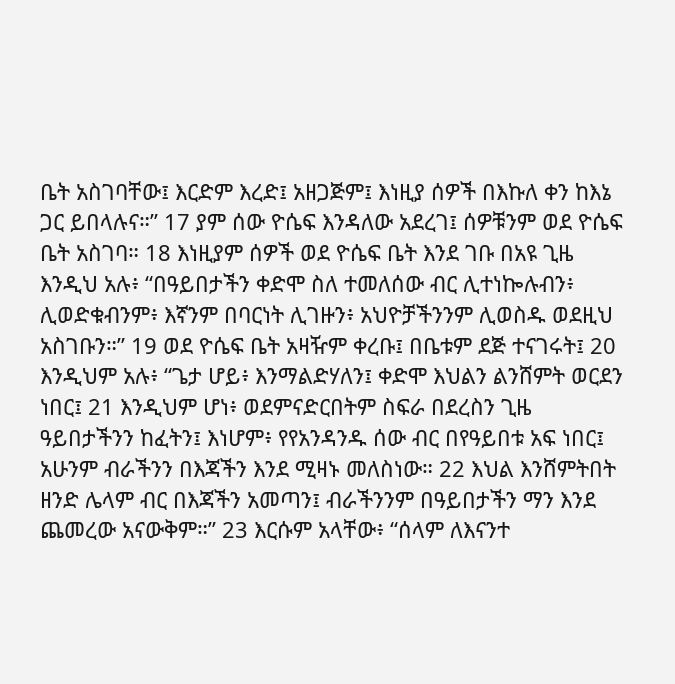ቤት አስገባቸው፤ እርድም እረድ፤ አዘጋጅም፤ እነዚያ ሰዎች በእኩለ ቀን ከእኔ ጋር ይበላሉና።” 17 ያም ሰው ዮሴፍ እንዳለው አደረገ፤ ሰዎቹንም ወደ ዮሴፍ ቤት አስገባ። 18 እነዚያም ሰዎች ወደ ዮሴፍ ቤት እንደ ገቡ በአዩ ጊዜ እንዲህ አሉ፥ “በዓይበታችን ቀድሞ ስለ ተመለሰው ብር ሊተነኰሉብን፥ ሊወድቁብንም፥ እኛንም በባርነት ሊገዙን፥ አህዮቻችንንም ሊወስዱ ወደዚህ አስገቡን።” 19 ወደ ዮሴፍ ቤት አዛዥም ቀረቡ፤ በቤቱም ደጅ ተናገሩት፤ 20 እንዲህም አሉ፥ “ጌታ ሆይ፥ እንማልድሃለን፤ ቀድሞ እህልን ልንሸምት ወርደን ነበር፤ 21 እንዲህም ሆነ፥ ወደምናድርበትም ስፍራ በደረስን ጊዜ ዓይበታችንን ከፈትን፤ እነሆም፥ የየአንዳንዱ ሰው ብር በየዓይበቱ አፍ ነበር፤ አሁንም ብራችንን በእጃችን እንደ ሚዛኑ መለስነው። 22 እህል እንሸምትበት ዘንድ ሌላም ብር በእጃችን አመጣን፤ ብራችንንም በዓይበታችን ማን እንደ ጨመረው አናውቅም።” 23 እርሱም አላቸው፥ “ሰላም ለእናንተ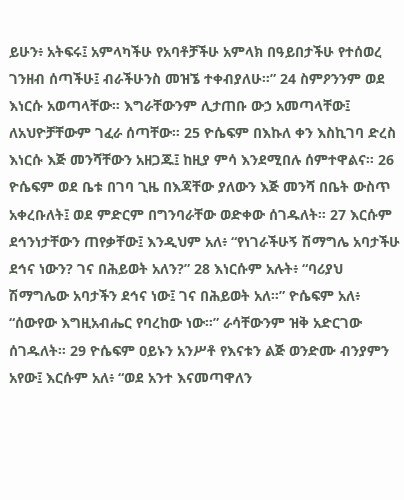ይሁን፥ አትፍሩ፤ አምላካችሁ የአባቶቻችሁ አምላክ በዓይበታችሁ የተሰወረ ገንዘብ ሰጣችሁ፤ ብራችሁንስ መዝኜ ተቀብያለሁ።” 24 ስምዖንንም ወደ እነርሱ አወጣላቸው። እግራቸውንም ሊታጠቡ ውኃ አመጣላቸው፤ ለአህዮቻቸውም ገፈራ ሰጣቸው። 25 ዮሴፍም በእኩለ ቀን እስኪገባ ድረስ እነርሱ እጅ መንሻቸውን አዘጋጁ፤ ከዚያ ምሳ እንደሚበሉ ሰምተዋልና። 26 ዮሴፍም ወደ ቤቱ በገባ ጊዜ በእጃቸው ያለውን እጅ መንሻ በቤት ውስጥ አቀረቡለት፤ ወደ ምድርም በግንባራቸው ወድቀው ሰገዱለት። 27 እርሱም ደኅንነታቸውን ጠየቃቸው፤ እንዲህም አለ፥ “የነገራችሁኝ ሽማግሌ አባታችሁ ደኅና ነውን? ገና በሕይወት አለን?” 28 እነርሱም አሉት፥ “ባሪያህ ሽማግሌው አባታችን ደኅና ነው፤ ገና በሕይወት አለ።” ዮሴፍም አለ፥ “ሰውየው እግዚአብሔር የባረከው ነው።” ራሳቸውንም ዝቅ አድርገው ሰገዱለት። 29 ዮሴፍም ዐይኑን አንሥቶ የእናቱን ልጅ ወንድሙ ብንያምን አየው፤ እርሱም አለ፥ “ወደ አንተ እናመጣዋለን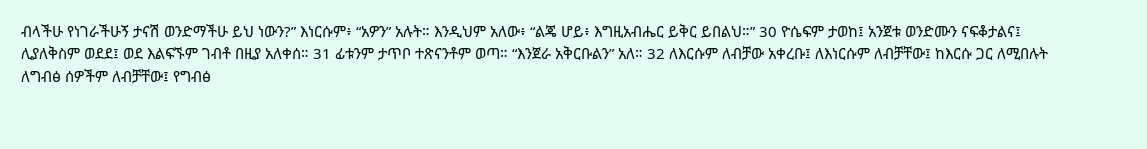ብላችሁ የነገራችሁኝ ታናሽ ወንድማችሁ ይህ ነውን?” እነርሱም፥ “አዎን” አሉት። እንዲህም አለው፥ “ልጄ ሆይ፥ እግዚአብሔር ይቅር ይበልህ።” 30 ዮሴፍም ታወከ፤ አንጀቱ ወንድሙን ናፍቆታልና፤ ሊያለቅስም ወደደ፤ ወደ እልፍኙም ገብቶ በዚያ አለቀሰ። 31 ፊቱንም ታጥቦ ተጽናንቶም ወጣ። “እንጀራ አቅርቡልን” አለ። 32 ለእርሱም ለብቻው አቀረቡ፤ ለእነርሱም ለብቻቸው፤ ከእርሱ ጋር ለሚበሉት ለግብፅ ሰዎችም ለብቻቸው፤ የግብፅ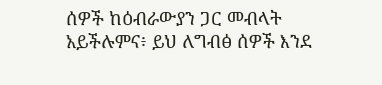ሰዎች ከዕብራውያን ጋር መብላት አይችሉምና፥ ይህ ለግብፅ ሰዎች እንደ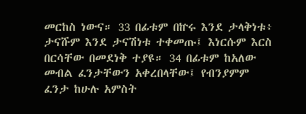መርከስ ነውና። 33 በፊቱም በኵሩ እንደ ታላቅነቱ፥ ታናሹም እንደ ታናሽነቱ ተቀመጡ፤ እነርሱም እርስ በርሳቸው በመደነቅ ተያዩ። 34 በፊቱም ከአለው መብል ፈንታቸውን አቀረበላቸው፤ የብንያምም ፈንታ ከሁሉ አምስት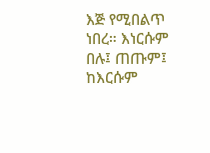እጅ የሚበልጥ ነበረ። እነርሱም በሉ፤ ጠጡም፤ ከእርሱም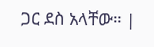ጋር ደስ አላቸው። |